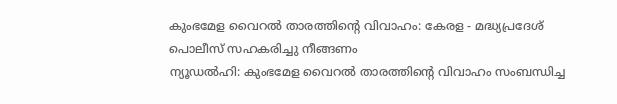കുംഭമേള വൈറൽ താരത്തിന്റെ വിവാഹം: കേരള - മദ്ധ്യപ്രദേശ് പൊലീസ് സഹകരിച്ചു നീങ്ങണം
ന്യൂഡൽഹി: കുംഭമേള വൈറൽ താരത്തിന്റെ വിവാഹം സംബന്ധിച്ച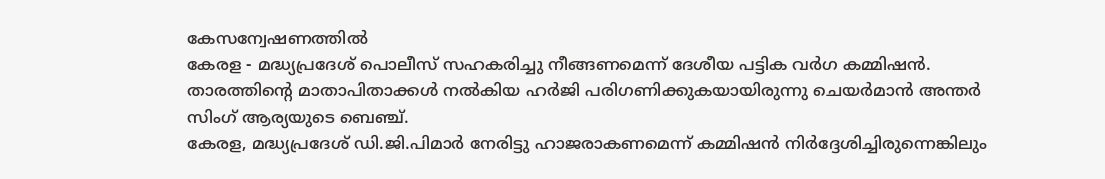കേസന്വേഷണത്തിൽ
കേരള - മദ്ധ്യപ്രദേശ് പൊലീസ് സഹകരിച്ചു നീങ്ങണമെന്ന് ദേശീയ പട്ടിക വർഗ കമ്മിഷൻ. താരത്തിന്റെ മാതാപിതാക്കൾ നൽകിയ ഹർജി പരിഗണിക്കുകയായിരുന്നു ചെയർമാൻ അന്തർ സിംഗ് ആര്യയുടെ ബെഞ്ച്.
കേരള, മദ്ധ്യപ്രദേശ് ഡി.ജി.പിമാർ നേരിട്ടു ഹാജരാകണമെന്ന് കമ്മിഷൻ നിർദ്ദേശിച്ചിരുന്നെങ്കിലും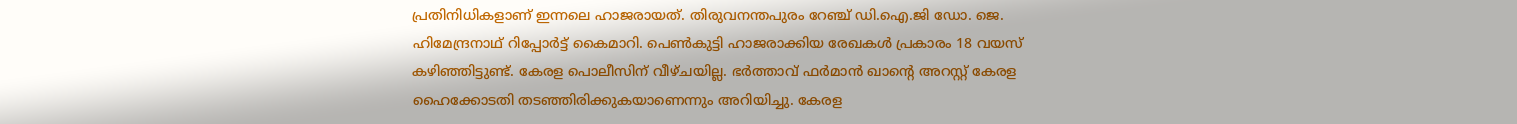പ്രതിനിധികളാണ് ഇന്നലെ ഹാജരായത്. തിരുവനന്തപുരം റേഞ്ച് ഡി.ഐ.ജി ഡോ. ജെ. ഹിമേന്ദ്രനാഥ് റിപ്പോർട്ട് കൈമാറി. പെൺകുട്ടി ഹാജരാക്കിയ രേഖകൾ പ്രകാരം 18 വയസ് കഴിഞ്ഞിട്ടുണ്ട്. കേരള പൊലീസിന് വീഴ്ചയില്ല. ഭർത്താവ് ഫർമാൻ ഖാന്റെ അറസ്റ്റ് കേരള ഹൈക്കോടതി തടഞ്ഞിരിക്കുകയാണെന്നും അറിയിച്ചു. കേരള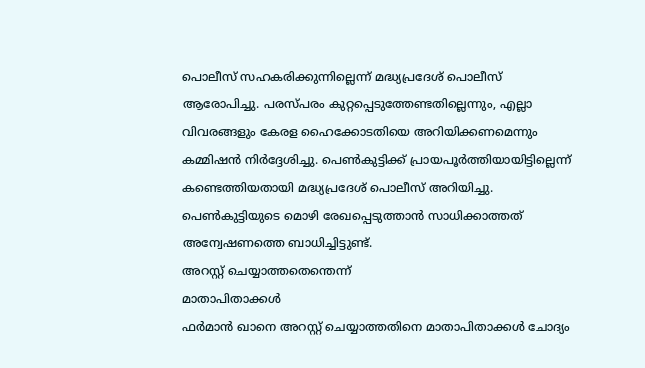പൊലീസ് സഹകരിക്കുന്നില്ലെന്ന് മദ്ധ്യപ്രദേശ് പൊലീസ് ആരോപിച്ചു. പരസ്പരം കുറ്റപ്പെടുത്തേണ്ടതില്ലെന്നും, എല്ലാ വിവരങ്ങളും കേരള ഹൈക്കോടതിയെ അറിയിക്കണമെന്നും കമ്മിഷൻ നിർദ്ദേശിച്ചു. പെൺകുട്ടിക്ക് പ്രായപൂർത്തിയായിട്ടില്ലെന്ന് കണ്ടെത്തിയതായി മദ്ധ്യപ്രദേശ് പൊലീസ് അറിയിച്ചു. പെൺകുട്ടിയുടെ മൊഴി രേഖപ്പെടുത്താൻ സാധിക്കാത്തത് അന്വേഷണത്തെ ബാധിച്ചിട്ടുണ്ട്.
അറസ്റ്റ് ചെയ്യാത്തതെന്തെന്ന്
മാതാപിതാക്കൾ
ഫർമാൻ ഖാനെ അറസ്റ്റ് ചെയ്യാത്തതിനെ മാതാപിതാക്കൾ ചോദ്യം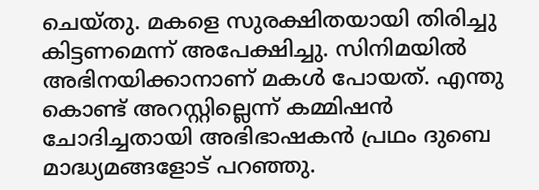ചെയ്തു. മകളെ സുരക്ഷിതയായി തിരിച്ചു കിട്ടണമെന്ന് അപേക്ഷിച്ചു. സിനിമയിൽ അഭിനയിക്കാനാണ് മകൾ പോയത്. എന്തു കൊണ്ട് അറസ്റ്റില്ലെന്ന് കമ്മിഷൻ ചോദിച്ചതായി അഭിഭാഷകൻ പ്രഥം ദുബെ മാദ്ധ്യമങ്ങളോട് പറഞ്ഞു.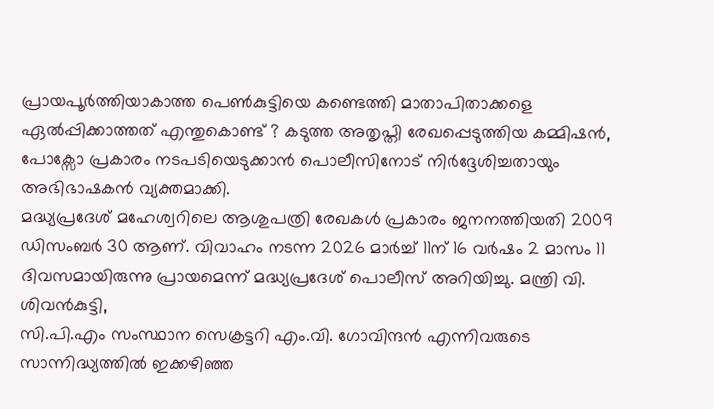പ്രായപൂർത്തിയാകാത്ത പെൺകുട്ടിയെ കണ്ടെത്തി മാതാപിതാക്കളെ ഏൽപ്പിക്കാത്തത് എന്തുകൊണ്ട് ? കടുത്ത അതൃപ്തി രേഖപ്പെടുത്തിയ കമ്മിഷൻ, പോക്സോ പ്രകാരം നടപടിയെടുക്കാൻ പൊലീസിനോട് നിർദ്ദേശിച്ചതായും അഭിഭാഷകൻ വ്യക്തമാക്കി.
മദ്ധ്യപ്രദേശ് മഹേശ്വറിലെ ആശുപത്രി രേഖകൾ പ്രകാരം ജനനത്തിയതി 2009 ഡിസംബർ 30 ആണ്. വിവാഹം നടന്ന 2026 മാർച്ച് 11ന് 16 വർഷം 2 മാസം 11 ദിവസമായിരുന്നു പ്രായമെന്ന് മദ്ധ്യപ്രദേശ് പൊലീസ് അറിയിച്ചു. മന്ത്രി വി. ശിവൻകുട്ടി,
സി.പി.എം സംസ്ഥാന സെക്രട്ടറി എം.വി. ഗോവിന്ദൻ എന്നിവരുടെ സാന്നിദ്ധ്യത്തിൽ ഇക്കഴിഞ്ഞ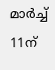മാർച്ച് 11ന്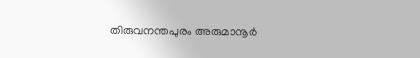തിരുവനന്തപുരം അരുമാനൂർ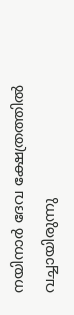നയിനാർ ദേവ ക്ഷേത്രത്തിൽ
വച്ചായിരുന്നു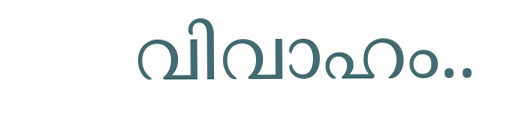വിവാഹം..